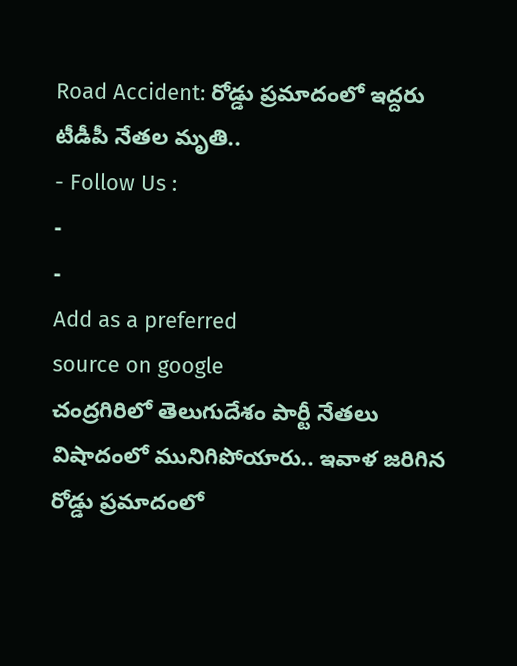Road Accident: రోడ్డు ప్రమాదంలో ఇద్దరు టీడీపీ నేతల మృతి..
- Follow Us :
-
-
Add as a preferred
source on google
చంద్రగిరిలో తెలుగుదేశం పార్టీ నేతలు విషాదంలో మునిగిపోయారు.. ఇవాళ జరిగిన రోడ్డు ప్రమాదంలో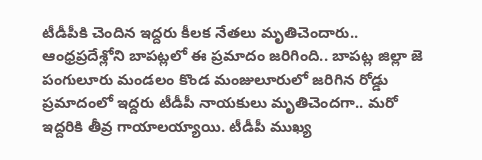టీడీపీకి చెందిన ఇద్దరు కీలక నేతలు మృతిచెందారు.. ఆంధ్రప్రదేశ్లోని బాపట్లలో ఈ ప్రమాదం జరిగింది.. బాపట్ల జిల్లా జె పంగులూరు మండలం కొండ మంజులూరులో జరిగిన రోడ్డు ప్రమాదంలో ఇద్దరు టీడీపీ నాయకులు మృతిచెందగా.. మరో ఇద్దరికి తీవ్ర గాయాలయ్యాయి. టీడీపీ ముఖ్య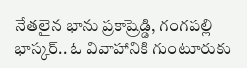నేతలైన భాను ప్రకాష్రెడ్డి, గంగపల్లి భాస్కర్.. ఓ వివాహానికి గుంటూరుకు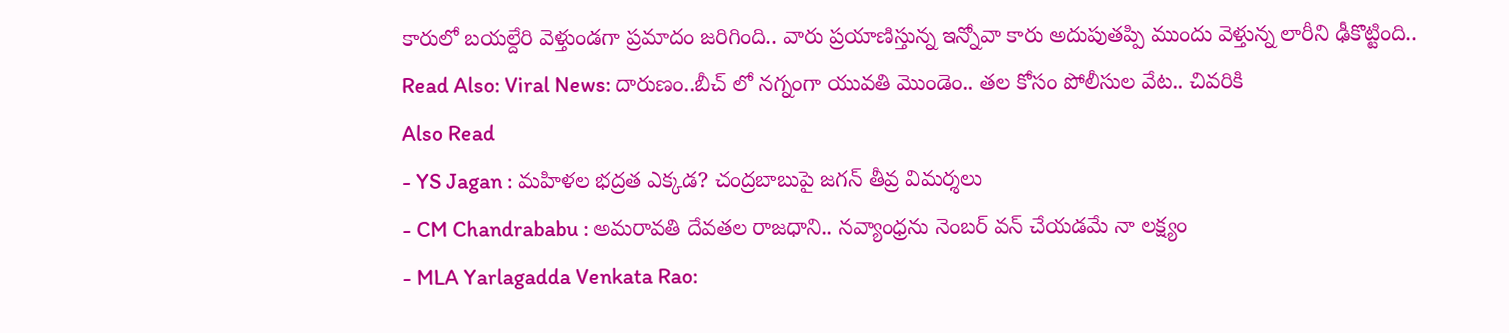కారులో బయల్దేరి వెళ్తుండగా ప్రమాదం జరిగింది.. వారు ప్రయాణిస్తున్న ఇన్నోవా కారు అదుపుతప్పి ముందు వెళ్తున్న లారీని ఢీకొట్టింది..
Read Also: Viral News: దారుణం..బీచ్ లో నగ్నంగా యువతి మొండెం.. తల కోసం పోలీసుల వేట.. చివరికి
Also Read
- YS Jagan : మహిళల భద్రత ఎక్కడ? చంద్రబాబుపై జగన్ తీవ్ర విమర్శలు
- CM Chandrababu : అమరావతి దేవతల రాజధాని.. నవ్యాంధ్రను నెంబర్ వన్ చేయడమే నా లక్ష్యం
- MLA Yarlagadda Venkata Rao: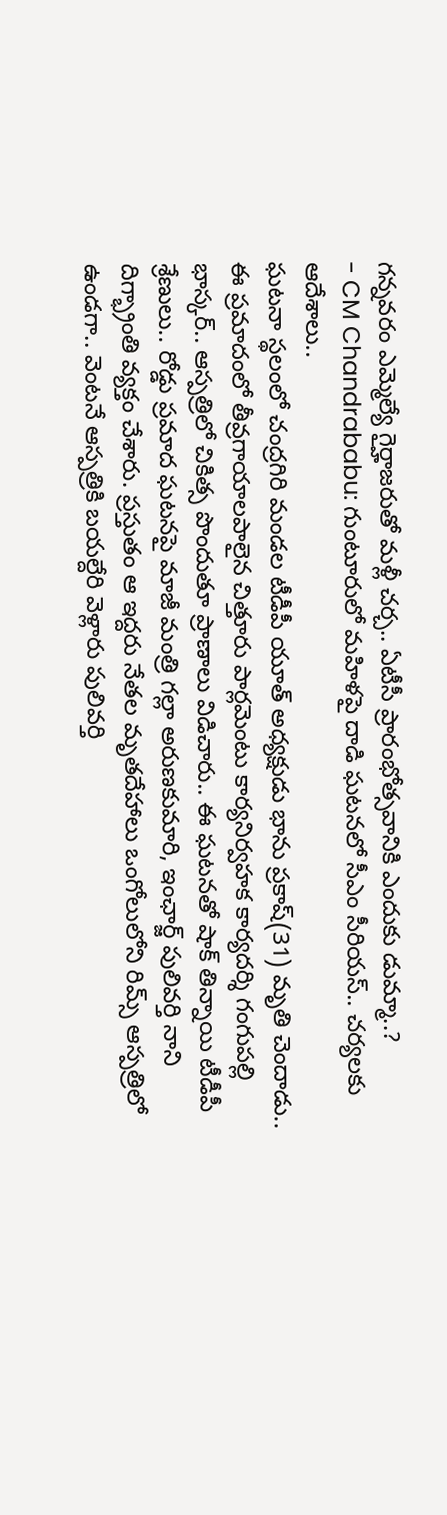గన్నవరం ఎమ్మెల్యే గైర్హాజరుతో మళ్లీ చర్చ.. ఏటీసీ ప్రారంభోత్సవానికి ఎందుకు డుమ్మా..?
- CM Chandrababu: గుంటూరులో మహిళపై దాడి ఘటనలో సీఎం సీరియస్.. చర్యలకు ఆదేశాలు..
ఘటనా స్థలంలో చంద్రగిరి మండల టీడీపీ యూత్ అధ్యక్షుడు భాను ప్రకాష్(31) మృతి చెందాడు.. ఈ ప్రమాదంలో తీవ్రగాయాలపాలైన చిత్తూరు పార్లమెంటు కార్యనిర్వహక కార్యదర్శి గంగుపల్లి భాస్కర్.. ఆస్పత్రిలో చికిత్స పొందుతూ ప్రాణాలు విడిచారు.. ఈ ఘటనతో షాక్ తిన్నాయి టీడీపీ శ్రేణులు.. రోడ్డు ప్రమాద ఘటనపై మాజీ మంత్రి గల్లా అరుణకుమారి, ఇంఛార్జ్ పులివర్తి నాని దిగ్భ్రాంతి వ్యక్తం చేశారు. ప్రస్తుతం ఆ ఇద్దరు నేతల మృతదేహాలు ఒంగోలులోని రిమ్స్ ఆస్పత్రిలో ఉండగా.. వెంటనే ఆస్పత్రికి బయల్దేరి వెళ్లారు పులివర్తి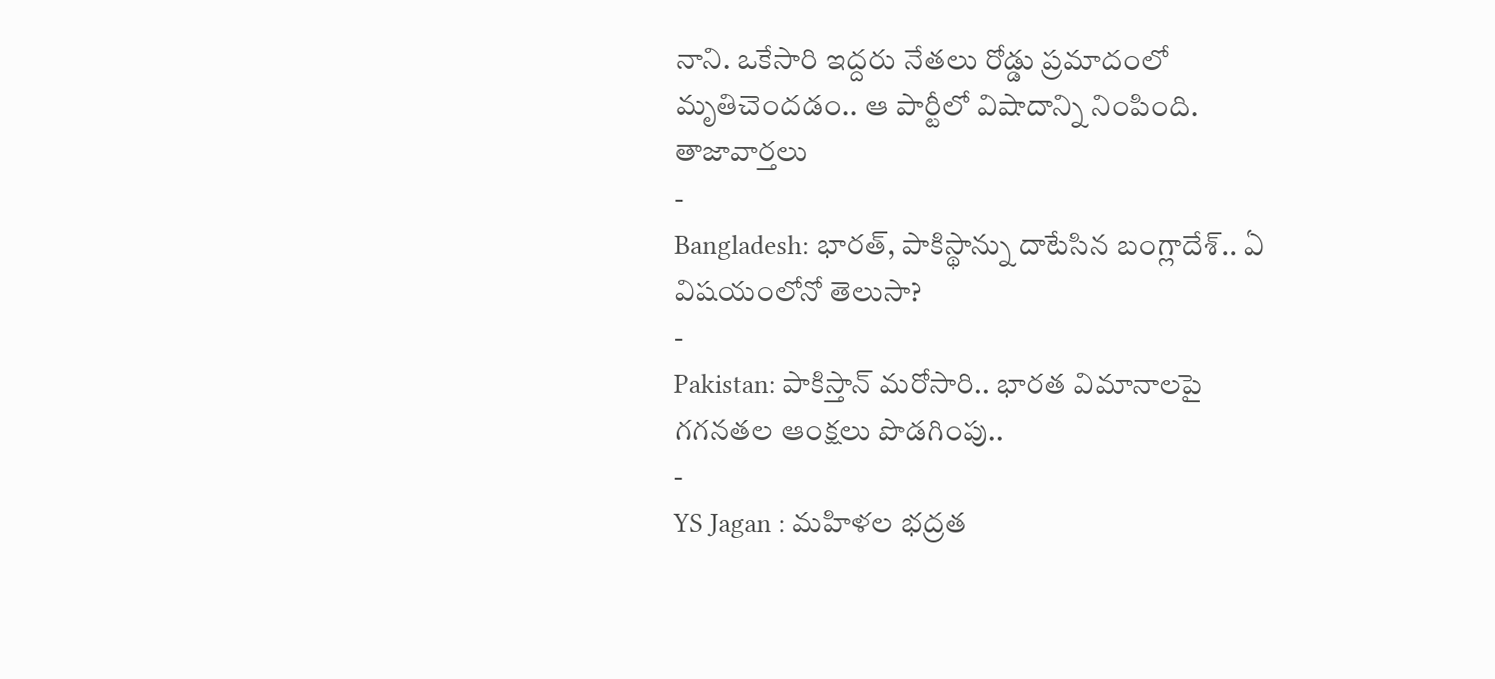నాని. ఒకేసారి ఇద్దరు నేతలు రోడ్డు ప్రమాదంలో మృతిచెందడం.. ఆ పార్టీలో విషాదాన్ని నింపింది.
తాజావార్తలు
-
Bangladesh: భారత్, పాకిస్థాన్ను దాటేసిన బంగ్లాదేశ్.. ఏ విషయంలోనో తెలుసా?
-
Pakistan: పాకిస్తాన్ మరోసారి.. భారత విమానాలపై గగనతల ఆంక్షలు పొడగింపు..
-
YS Jagan : మహిళల భద్రత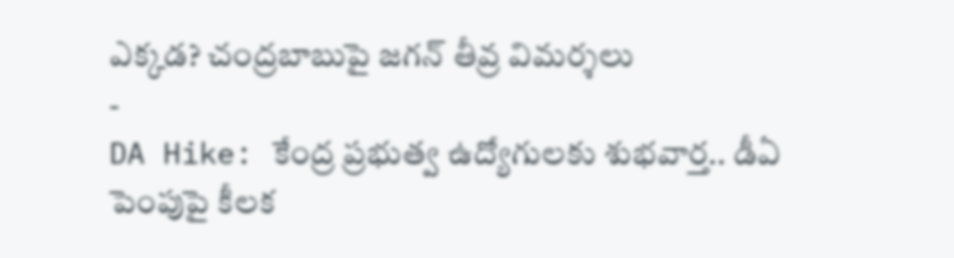ఎక్కడ? చంద్రబాబుపై జగన్ తీవ్ర విమర్శలు
-
DA Hike: కేంద్ర ప్రభుత్వ ఉద్యోగులకు శుభవార్త.. డీఏ పెంపుపై కీలక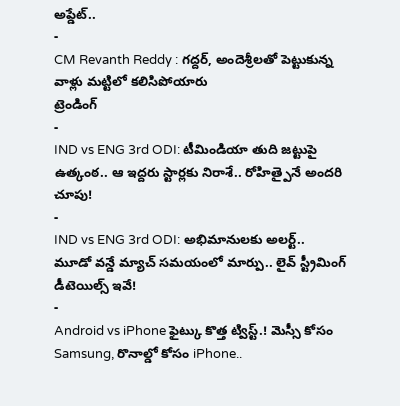అప్డేట్..
-
CM Revanth Reddy : గద్దర్, అందెశ్రీలతో పెట్టుకున్న వాళ్లు మట్టిలో కలిసిపోయారు
ట్రెండింగ్
-
IND vs ENG 3rd ODI: టీమిండియా తుది జట్టుపై ఉత్కంఠ.. ఆ ఇద్దరు స్టార్లకు నిరాశే.. రోహిత్పైనే అందరి చూపు!
-
IND vs ENG 3rd ODI: అభిమానులకు అలర్ట్.. మూడో వన్డే మ్యాచ్ సమయంలో మార్పు.. లైవ్ స్ట్రీమింగ్ డీటెయిల్స్ ఇవే!
-
Android vs iPhone ఫైట్కు కొత్త ట్విస్ట్.! మెస్సీ కోసం Samsung, రొనాల్డో కోసం iPhone..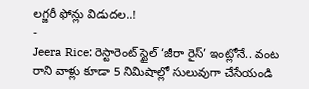లగ్జరీ ఫోన్లు విడుదల..!
-
Jeera Rice: రెస్టారెంట్ స్టైల్ ‘జీరా రైస్’ ఇంట్లోనే.. వంట రాని వాళ్లు కూడా 5 నిమిషాల్లో సులువుగా చేసేయండి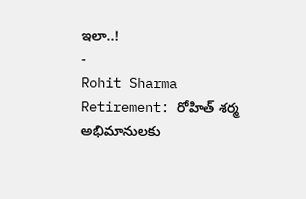ఇలా..!
-
Rohit Sharma Retirement: రోహిత్ శర్మ అభిమానులకు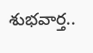శుభవార్త..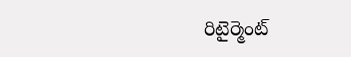రిటైర్మెంట్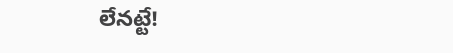లేనట్టే!